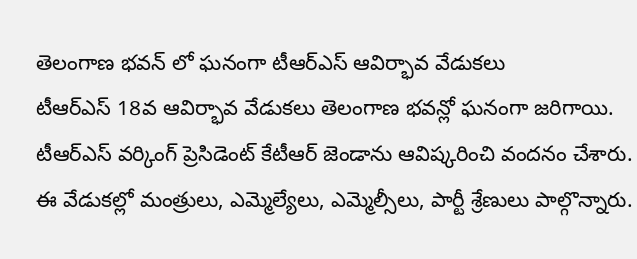తెలంగాణ భవన్ లో ఘనంగా టీఆర్ఎస్ ఆవిర్భావ వేడుకలు
టీఆర్ఎస్ 18వ ఆవిర్భావ వేడుకలు తెలంగాణ భవన్లో ఘనంగా జరిగాయి. టీఆర్ఎస్ వర్కింగ్ ప్రెసిడెంట్ కేటీఆర్ జెండాను ఆవిష్కరించి వందనం చేశారు. ఈ వేడుకల్లో మంత్రులు, ఎమ్మెల్యేలు, ఎమ్మెల్సీలు, పార్టీ శ్రేణులు పాల్గొన్నారు.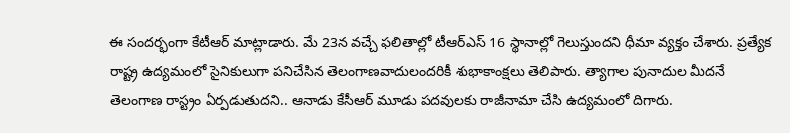ఈ సందర్భంగా కేటీఆర్ మాట్లాడారు. మే 23న వచ్చే ఫలితాల్లో టీఆర్ఎస్ 16 స్థానాల్లో గెలుస్తుందని ధీమా వ్యక్తం చేశారు. ప్రత్యేక రాష్ట్ర ఉద్యమంలో సైనికులుగా పనిచేసిన తెలంగాణవాదులందరికీ శుభాకాంక్షలు తెలిపారు. త్యాగాల పునాదుల మీదనే తెలంగాణ రాస్ట్రం ఏర్పడుతుదని.. ఆనాడు కేసీఆర్ మూడు పదవులకు రాజీనామా చేసి ఉద్యమంలో దిగారు.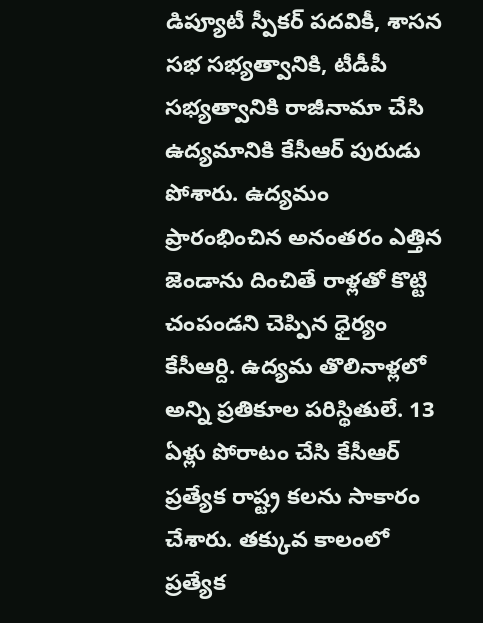డిప్యూటీ స్పీకర్ పదవికీ, శాసన సభ సభ్యత్వానికి, టీడీపీ సభ్యత్వానికి రాజీనామా చేసి ఉద్యమానికి కేసీఆర్ పురుడు పోశారు. ఉద్యమం ప్రారంభించిన అనంతరం ఎత్తిన జెండాను దించితే రాళ్లతో కొట్టి చంపండని చెప్పిన ధైర్యం కేసీఆర్ది. ఉద్యమ తొలినాళ్లలో అన్ని ప్రతికూల పరిస్థితులే. 13 ఏళ్లు పోరాటం చేసి కేసీఆర్ ప్రత్యేక రాష్ట్ర కలను సాకారం చేశారు. తక్కువ కాలంలో ప్రత్యేక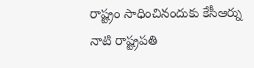రాష్ట్రం సాధించినందుకు కేసీఆర్ను నాటి రాష్ట్రపతి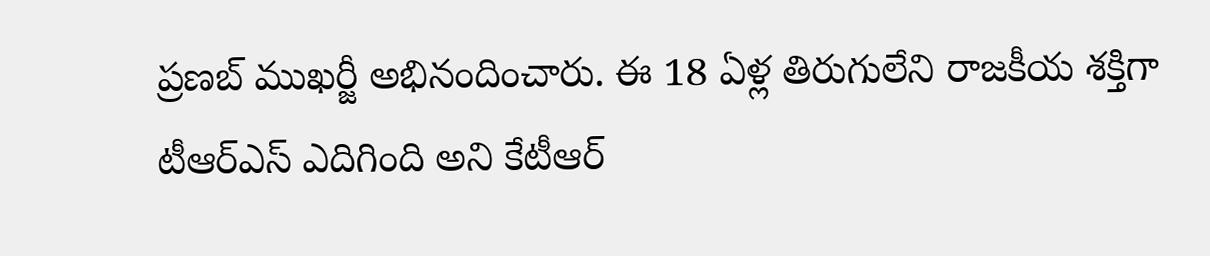ప్రణబ్ ముఖర్జీ అభినందించారు. ఈ 18 ఏళ్ల తిరుగులేని రాజకీయ శక్తిగా టీఆర్ఎస్ ఎదిగింది అని కేటీఆర్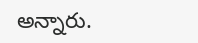అన్నారు.